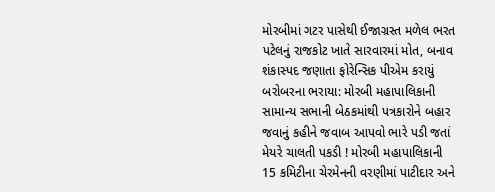મોરબીમાં ગટર પાસેથી ઈજાગ્રસ્ત મળેલ ભરત પટેલનું રાજકોટ ખાતે સારવારમાં મોત, બનાવ શંકાસ્પદ જણાતા ફોરેન્સિક પીએમ કરાયું બરોબરના ભરાયા: મોરબી મહાપાલિકાની સામાન્ય સભાની બેઠકમાંથી પત્રકારોને બહાર જવાનું કહીને જવાબ આપવો ભારે પડી જતાં મેયરે ચાલતી પકડી ! મોરબી મહાપાલિકાની 15 કમિટીના ચેરમેનની વરણીમાં પાટીદાર અને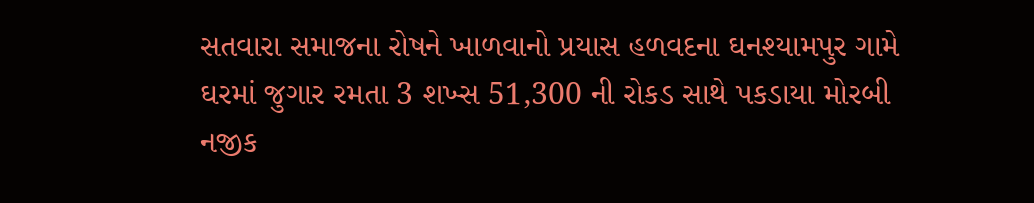સતવારા સમાજના રોષને ખાળવાનો પ્રયાસ હળવદના ઘનશ્યામપુર ગામે ઘરમાં જુગાર રમતા 3 શખ્સ 51,300 ની રોકડ સાથે પકડાયા મોરબી નજીક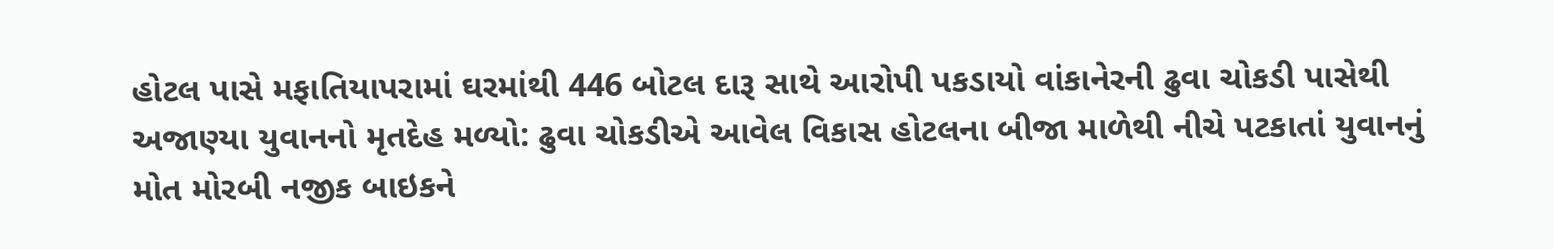હોટલ પાસે મફાતિયાપરામાં ઘરમાંથી 446 બોટલ દારૂ સાથે આરોપી પકડાયો વાંકાનેરની ઢુવા ચોકડી પાસેથી અજાણ્યા યુવાનનો મૃતદેહ મળ્યો: ઢુવા ચોકડીએ આવેલ વિકાસ હોટલના બીજા માળેથી નીચે પટકાતાં યુવાનનું મોત મોરબી નજીક બાઇકને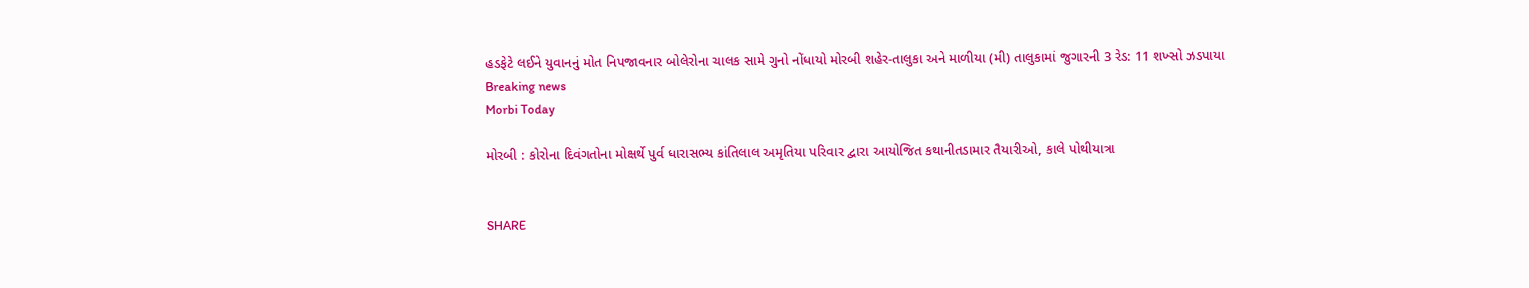હડફેટે લઈને યુવાનનું મોત નિપજાવનાર બોલેરોના ચાલક સામે ગુનો નોંધાયો મોરબી શહેર-તાલુકા અને માળીયા (મી) તાલુકામાં જુગારની 3 રેડ: 11 શખ્સો ઝડપાયા
Breaking news
Morbi Today

મોરબી : કોરોના દિવંગતોના મોક્ષર્થે પુર્વ ધારાસભ્ય કાંતિલાલ અમૃતિયા પરિવાર દ્વારા આયોજિત કથાનીતડામાર તૈયારીઓ, કાલે પોથીયાત્રા


SHARE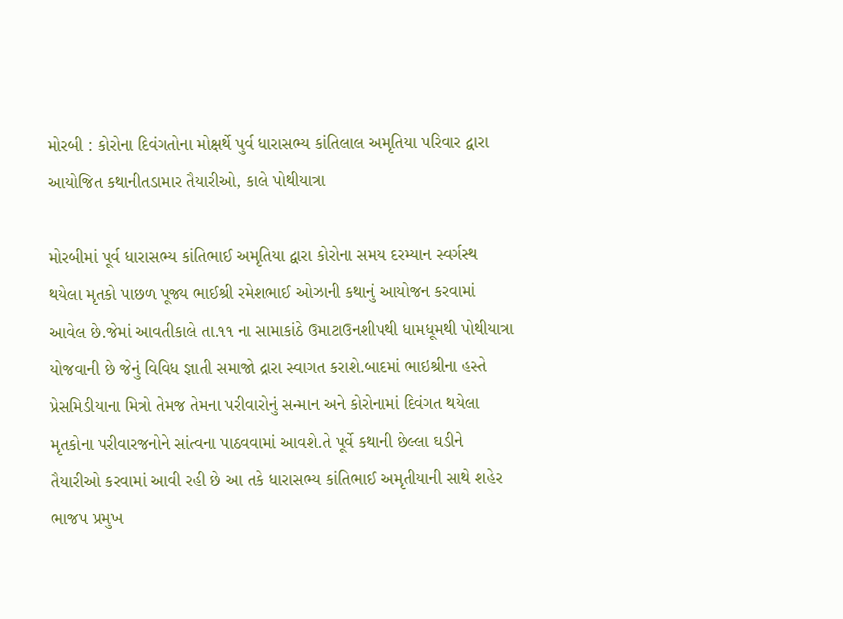મોરબી : કોરોના દિવંગતોના મોક્ષર્થે પુર્વ ધારાસભ્ય કાંતિલાલ અમૃતિયા પરિવાર દ્વારા આયોજિત કથાનીતડામાર તૈયારીઓ, કાલે પોથીયાત્રા

મોરબીમાં પૂર્વ ધારાસભ્ય કાંતિભાઈ અમૃતિયા દ્વારા કોરોના સમય દરમ્યાન સ્વર્ગસ્થ થયેલા મૃતકો પાછળ પૂજ્ય ભાઈશ્રી રમેશભાઈ ઓઝાની કથાનું આયોજન કરવામાં આવેલ છે.જેમાં આવતીકાલે તા.૧૧ ના સામાકાંઠે ઉમાટાઉનશીપથી ધામધૂમથી પોથીયાત્રા યોજવાની છે જેનું વિવિધ જ્ઞાતી સમાજો દ્રારા સ્વાગત કરાશે.બાદમાં ભાઇશ્રીના હસ્તે પ્રેસમિડીયાના મિત્રો તેમજ તેમના પરીવારોનું સન્માન અને કોરોનામાં દિવંગત થયેલા મૃતકોના પરીવારજનોને સાંત્વના પાઠવવામાં આવશે.તે પૂર્વે કથાની છેલ્લા ઘડીને તૈયારીઓ કરવામાં આવી રહી છે આ તકે ધારાસભ્ય કાંતિભાઈ અમૃતીયાની સાથે શહેર ભાજપ પ્રમુખ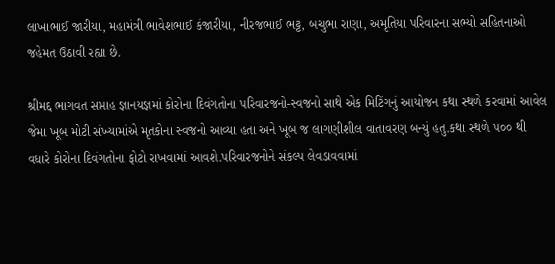લાખાભાઈ જારીયા, મહામંત્રી ભાવેશભાઈ કંજારીયા, નીરજભાઈ ભટ્ટ, બચુભા રાણા, અમૃતિયા પરિવારના સભ્યો સહિતનાઓ જહેમત ઉઠાવી રહ્યા છે.

શ્રીમદ્દ ભાગવત સપ્તાહ જ્ઞાનયજ્ઞમાં કોરોના દિવંગતોના પરિવારજનો-સ્વજનો સાથે એક મિટિંગનું આયોજન કથા સ્થળે કરવામાં આવેલ જેમા ખૂબ મોટી સંખ્યામાંએ મૃતકોના સ્વજનો આવ્યા હતા અને ખૂબ જ લાગણીશીલ વાતાવરણ બન્યું હતુ.કથા સ્થળે ૫૦૦ થી વધારે કોરોના દિવંગતોના ફોટો રાખવામાં આવશે.પરિવારજનોને સંકલ્પ લેવડાવવામાં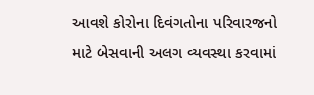આવશે કોરોના દિવંગતોના પરિવારજનો માટે બેસવાની અલગ વ્યવસ્થા કરવામાં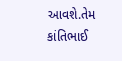આવશે.તેમ કાંતિભાઈ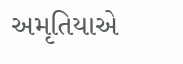અમૃતિયાએ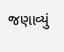જણાવ્યું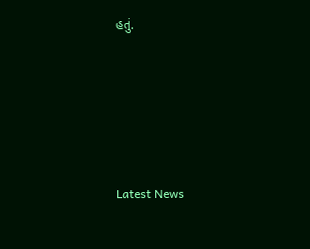હતું.






Latest News